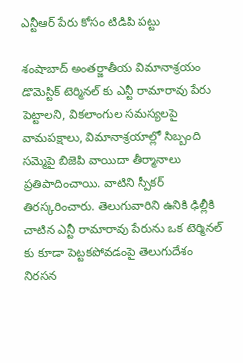ఎన్టీఆర్ పేరు కోసం టిడిపి పట్టు

శంషాబాద్ అంతర్జాతీయ విమానాశ్రయం డొమెస్టిక్ టెర్మినల్ కు ఎన్టీ రామారావు పేరు పెట్టాలని, వికలాంగుల సమస్యలపై వామపక్షాలు, విమానాశ్రయాల్లో సిబ్బంది సమ్మెపై బిజెపి వాయిదా తీర్మానాలు ప్రతిపాదించాయి. వాటిని స్పీకర్ తిరస్కరించారు. తెలుగువారిని ఉనికి ఢిల్లీకి చాటిన ఎన్టీ రామారావు పేరును ఒక టెర్మినల్ కు కూడా పెట్టకపోవడంపై తెలుగుదేశం నిరసన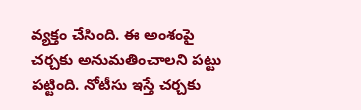వ్యక్తం చేసింది. ఈ అంశంపై చర్చకు అనుమతించాలని పట్టు పట్టింది. నోటీసు ఇస్తే చర్చకు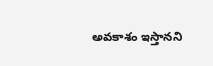అవకాశం ఇస్తానని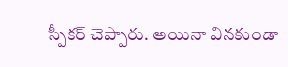స్పీకర్ చెప్పారు. అయినా వినకుండా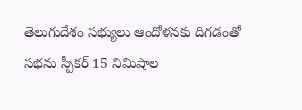తెలుగుదేశం సభ్యులు ఆందోళనకు దిగడంతో సభను స్పీకర్ 15 నిమిషాల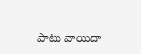పాటు వాయిదా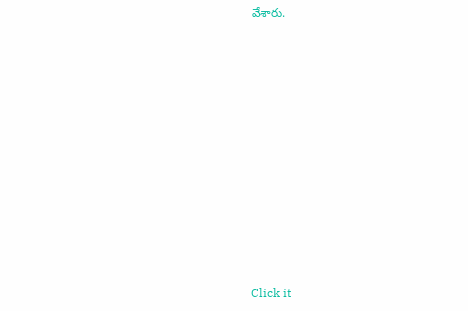వేశారు.












Click it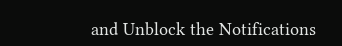and Unblock the Notifications